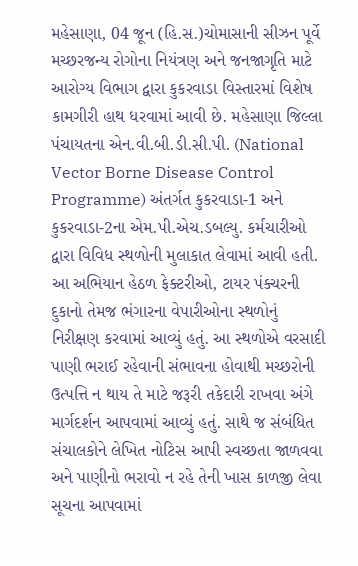મહેસાણા, 04 જૂન (હિ.સ.)ચોમાસાની સીઝન પૂર્વે મચ્છરજન્ય રોગોના નિયંત્રણ અને જનજાગૃતિ માટે આરોગ્ય વિભાગ દ્વારા કુકરવાડા વિસ્તારમાં વિશેષ કામગીરી હાથ ધરવામાં આવી છે. મહેસાણા જિલ્લા પંચાયતના એન.વી.બી.ડી.સી.પી. (National Vector Borne Disease Control Programme) અંતર્ગત કુકરવાડા-1 અને કુકરવાડા-2ના એમ.પી.એચ.ડબલ્યુ. કર્મચારીઓ દ્વારા વિવિધ સ્થળોની મુલાકાત લેવામાં આવી હતી.
આ અભિયાન હેઠળ ફેક્ટરીઓ, ટાયર પંક્ચરની દુકાનો તેમજ ભંગારના વેપારીઓના સ્થળોનું નિરીક્ષણ કરવામાં આવ્યું હતું. આ સ્થળોએ વરસાદી પાણી ભરાઈ રહેવાની સંભાવના હોવાથી મચ્છરોની ઉત્પત્તિ ન થાય તે માટે જરૂરી તકેદારી રાખવા અંગે માર્ગદર્શન આપવામાં આવ્યું હતું. સાથે જ સંબંધિત સંચાલકોને લેખિત નોટિસ આપી સ્વચ્છતા જાળવવા અને પાણીનો ભરાવો ન રહે તેની ખાસ કાળજી લેવા સૂચના આપવામાં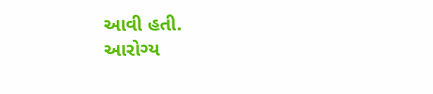આવી હતી.
આરોગ્ય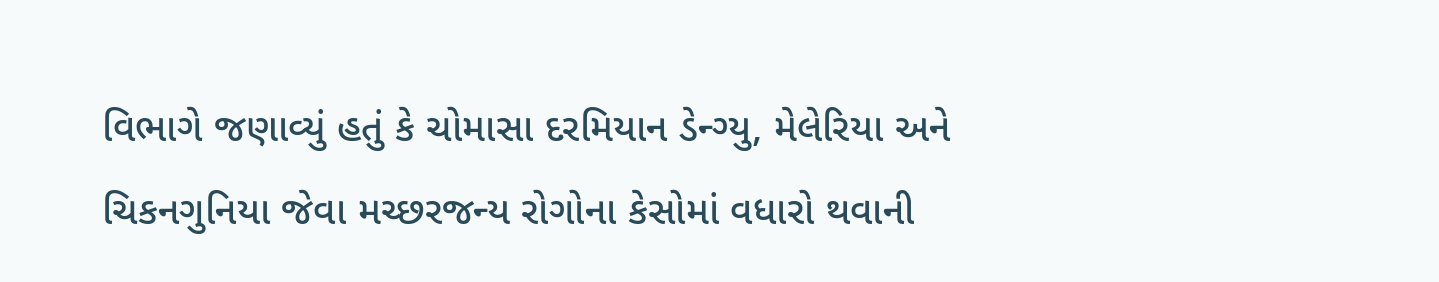વિભાગે જણાવ્યું હતું કે ચોમાસા દરમિયાન ડેન્ગ્યુ, મેલેરિયા અને ચિકનગુનિયા જેવા મચ્છરજન્ય રોગોના કેસોમાં વધારો થવાની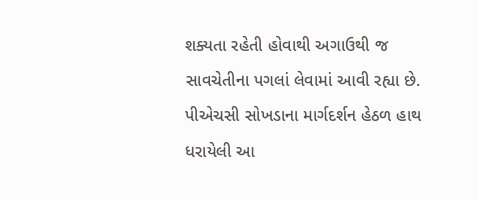શક્યતા રહેતી હોવાથી અગાઉથી જ સાવચેતીના પગલાં લેવામાં આવી રહ્યા છે.
પીએચસી સોખડાના માર્ગદર્શન હેઠળ હાથ ધરાયેલી આ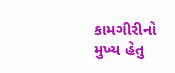કામગીરીનો મુખ્ય હેતુ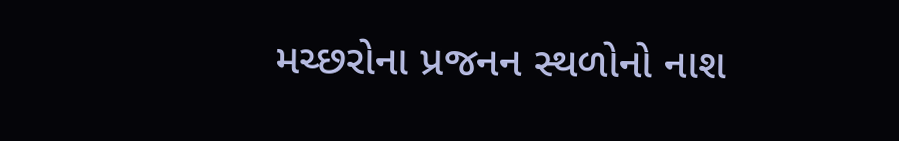મચ્છરોના પ્રજનન સ્થળોનો નાશ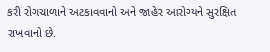કરી રોગચાળાને અટકાવવાનો અને જાહેર આરોગ્યને સુરક્ષિત રાખવાનો છે.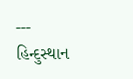---
હિન્દુસ્થાન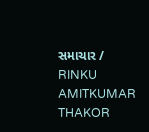સમાચાર / RINKU AMITKUMAR THAKOR